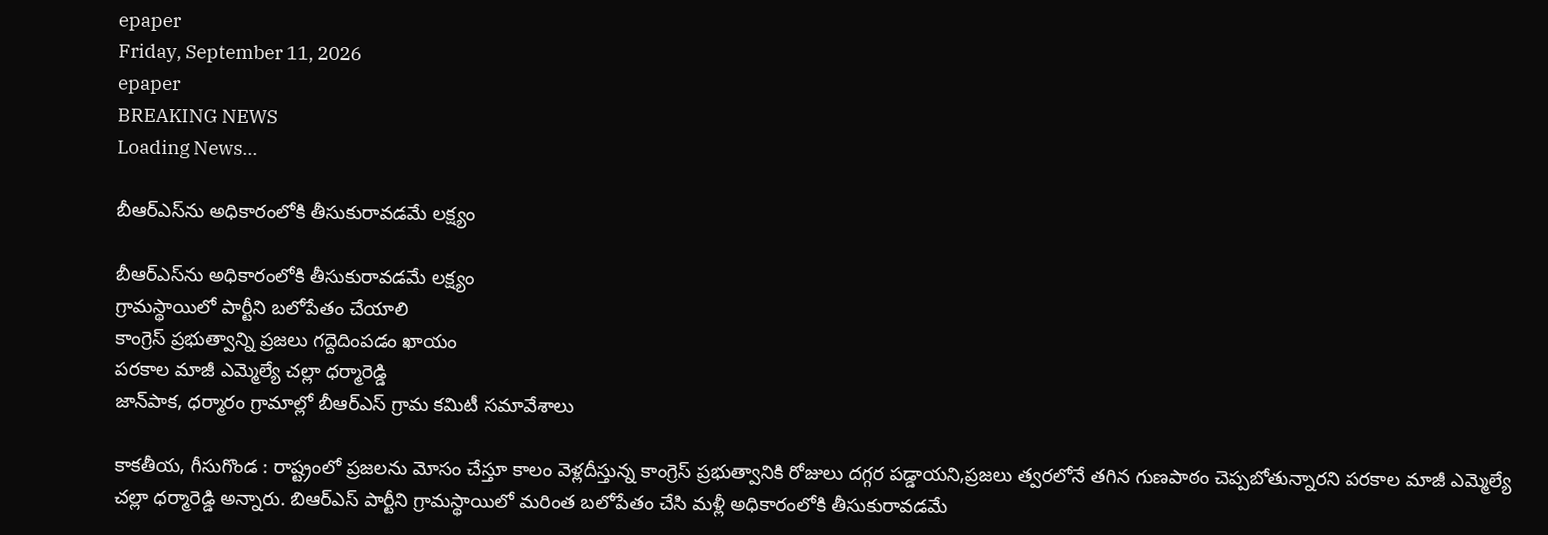epaper
Friday, September 11, 2026
epaper
BREAKING NEWS
Loading News...

బీఆర్ఎస్‌ను అధికారంలోకి తీసుకురావ‌డ‌మే ల‌క్ష్యం

బీఆర్ఎస్‌ను అధికారంలోకి తీసుకురావ‌డ‌మే ల‌క్ష్యం
గ్రామస్థాయిలో పార్టీని బలోపేతం చేయాలి
కాంగ్రెస్ ప్రభుత్వాన్ని ప్రజలు గ‌ద్దెదింప‌డం ఖాయం
ప‌రకాల‌ మాజీ ఎమ్మెల్యే చల్లా ధర్మారెడ్డి
జాన్‌పాక‌, ధర్మారం గ్రామాల్లో బీఆర్ఎస్ గ్రామ కమిటీ సమావేశాలు

కాకతీయ, గీసుగొండ : రాష్ట్రంలో ప్రజలను మోసం చేస్తూ కాలం వెళ్లదీస్తున్న కాంగ్రెస్ ప్రభుత్వానికి రోజులు దగ్గర పడ్డాయని,ప్రజలు త్వరలోనే తగిన గుణపాఠం చెప్పబోతున్నారని పరకాల మాజీ ఎమ్మెల్యే చల్లా ధర్మారెడ్డి అన్నారు. బిఆర్ఎస్ పార్టీని గ్రామస్థాయిలో మరింత బలోపేతం చేసి మళ్లీ అధికారంలోకి తీసుకురావడమే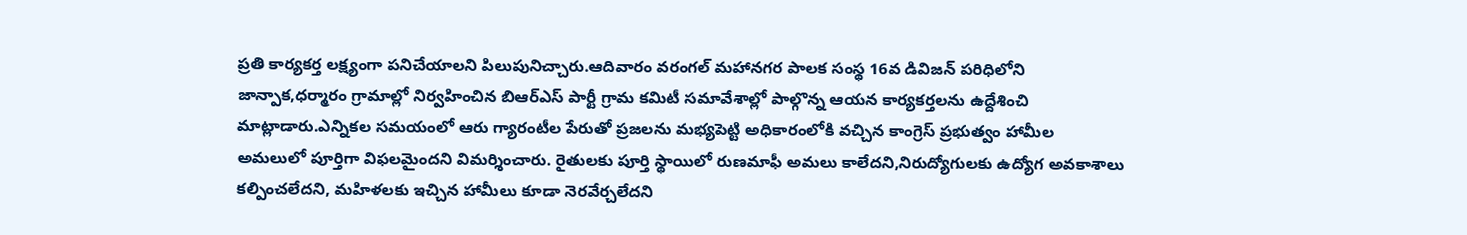ప్రతి కార్యకర్త లక్ష్యంగా పనిచేయాలని పిలుపునిచ్చారు.ఆదివారం వరంగల్ మహానగర పాలక సంస్థ 16వ డివిజన్ పరిధిలోని జాన్పాక,ధర్మారం గ్రామాల్లో నిర్వహించిన బిఆర్ఎస్ పార్టీ గ్రామ కమిటీ సమావేశాల్లో పాల్గొన్న ఆయన కార్యకర్తలను ఉద్దేశించి మాట్లాడారు.ఎన్నికల సమయంలో ఆరు గ్యారంటీల పేరుతో ప్రజలను మభ్యపెట్టి అధికారంలోకి వచ్చిన కాంగ్రెస్ ప్రభుత్వం హామీల అమలులో పూర్తిగా విఫలమైందని విమర్శించారు. రైతులకు పూర్తి స్థాయిలో రుణమాఫీ అమలు కాలేదని,నిరుద్యోగులకు ఉద్యోగ అవకాశాలు కల్పించలేదని, మహిళలకు ఇచ్చిన హామీలు కూడా నెరవేర్చలేదని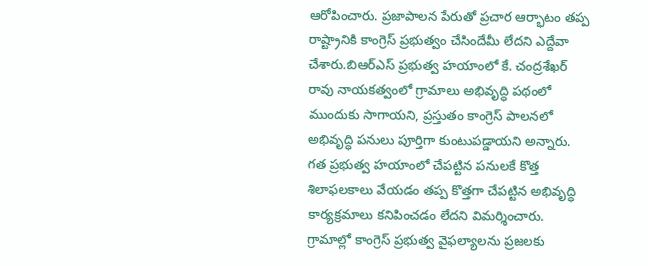ఆరోపించారు. ప్రజాపాలన పేరుతో ప్రచార ఆర్భాటం తప్ప రాష్ట్రానికి కాంగ్రెస్ ప్రభుత్వం చేసిందేమీ లేదని ఎద్దేవా చేశారు.బిఆర్ఎస్ ప్రభుత్వ హయాంలో కే. చంద్రశేఖర్ రావు నాయకత్వంలో గ్రామాలు అభివృద్ధి పథంలో ముందుకు సాగాయని, ప్రస్తుతం కాంగ్రెస్ పాలనలో అభివృద్ధి పనులు పూర్తిగా కుంటుపడ్డాయని అన్నారు. గత ప్రభుత్వ హయాంలో చేపట్టిన పనులకే కొత్త శిలాఫలకాలు వేయడం తప్ప కొత్తగా చేపట్టిన అభివృద్ధి కార్యక్రమాలు కనిపించడం లేదని విమర్శించారు.
గ్రామాల్లో కాంగ్రెస్ ప్రభుత్వ వైఫల్యాలను ప్రజలకు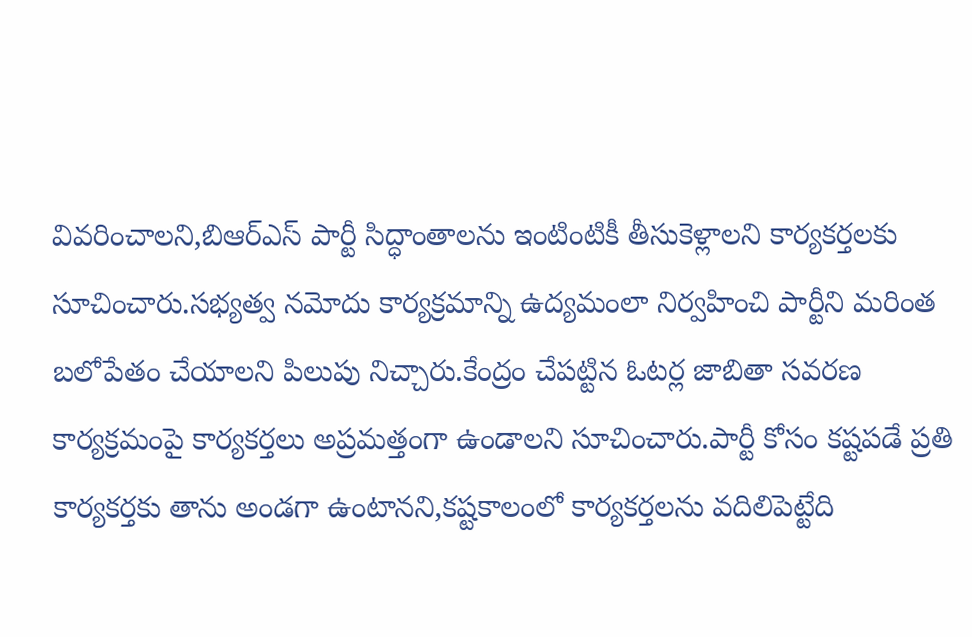వివరించాలని,బిఆర్ఎస్ పార్టీ సిద్ధాంతాలను ఇంటింటికీ తీసుకెళ్లాలని కార్యకర్తలకు సూచించారు.సభ్యత్వ నమోదు కార్యక్రమాన్ని ఉద్యమంలా నిర్వహించి పార్టీని మరింత బలోపేతం చేయాలని పిలుపు నిచ్చారు.కేంద్రం చేపట్టిన ఓటర్ల జాబితా సవరణ కార్యక్రమంపై కార్యకర్తలు అప్రమత్తంగా ఉండాలని సూచించారు.పార్టీ కోసం కష్టపడే ప్రతి కార్యకర్తకు తాను అండగా ఉంటానని,కష్టకాలంలో కార్యకర్తలను వదిలిపెట్టేది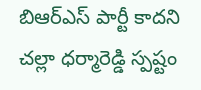బిఆర్ఎస్ పార్టీ కాదని చల్లా ధర్మారెడ్డి స్పష్టం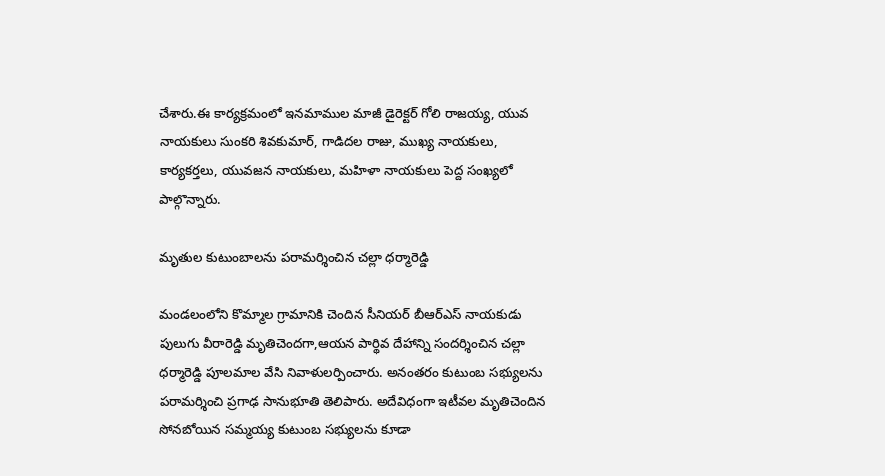చేశారు.ఈ కార్యక్రమంలో ఇనమాముల మాజీ డైరెక్టర్ గోలి రాజయ్య, యువ నాయకులు సుంకరి శివకుమార్, గాడిదల రాజు, ముఖ్య నాయకులు, కార్యకర్తలు, యువజన నాయకులు, మహిళా నాయకులు పెద్ద సంఖ్యలో పాల్గొన్నారు.

మృతుల కుటుంబాలను పరామర్శించిన చల్లా ధర్మారెడ్డి

మండలంలోని కొమ్మాల గ్రామానికి చెందిన సీనియర్ బీఆర్ఎస్ నాయకుడు పులుగు వీరారెడ్డి మృతిచెందగా,ఆయన పార్థివ దేహాన్ని సందర్శించిన చల్లా ధర్మారెడ్డి పూలమాల వేసి నివాళులర్పించారు. అనంతరం కుటుంబ సభ్యులను పరామర్శించి ప్రగాఢ సానుభూతి తెలిపారు. అదేవిధంగా ఇటీవల మృతిచెందిన సోనబోయిన సమ్మయ్య కుటుంబ సభ్యులను కూడా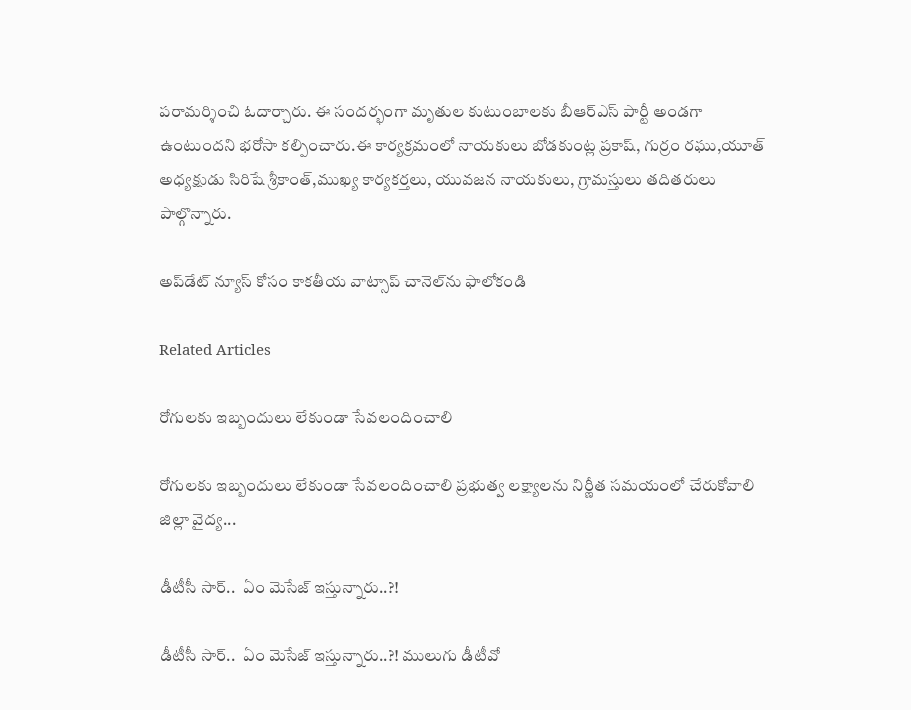పరామర్శించి ఓదార్చారు. ఈ సందర్భంగా మృతుల కుటుంబాలకు బీఆర్ఎస్ పార్టీ అండగా ఉంటుందని భరోసా కల్పించారు.ఈ కార్యక్రమంలో నాయకులు బోడకుంట్ల ప్రకాష్, గుర్రం రఘు,యూత్ అధ్యక్షుడు సిరిషే శ్రీకాంత్,ముఖ్య కార్యకర్తలు, యువజన నాయకులు, గ్రామస్తులు తదితరులు పాల్గొన్నారు.

అప్‌డేట్ న్యూస్ కోసం కాక‌తీయ వాట్సాప్ చానెల్‌ను ఫాలోకండి

Related Articles

రోగులకు ఇబ్బందులు లేకుండా సేవలందించాలి

రోగులకు ఇబ్బందులు లేకుండా సేవలందించాలి ప్రభుత్వ లక్ష్యాలను నిర్ణీత సమయంలో చేరుకోవాలి జిల్లా వైద్య...

డీటీసీ సార్‌..  ఏం మెసేజ్ ఇస్తున్నారు..?!

డీటీసీ సార్‌..  ఏం మెసేజ్ ఇస్తున్నారు..?! ములుగు డీటీవో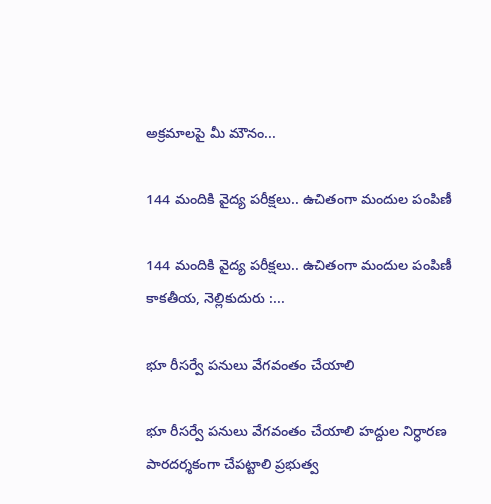అక్ర‌మాల‌పై మీ మౌనం...

144 మందికి వైద్య పరీక్షలు.. ఉచితంగా మందుల పంపిణీ

144 మందికి వైద్య పరీక్షలు.. ఉచితంగా మందుల పంపిణీ కాకతీయ, నెల్లికుదురు :...

భూ రీసర్వే పనులు వేగవంతం చేయాలి

భూ రీసర్వే పనులు వేగవంతం చేయాలి హద్దుల నిర్ధారణ పారదర్శకంగా చేపట్టాలి ప్రభుత్వ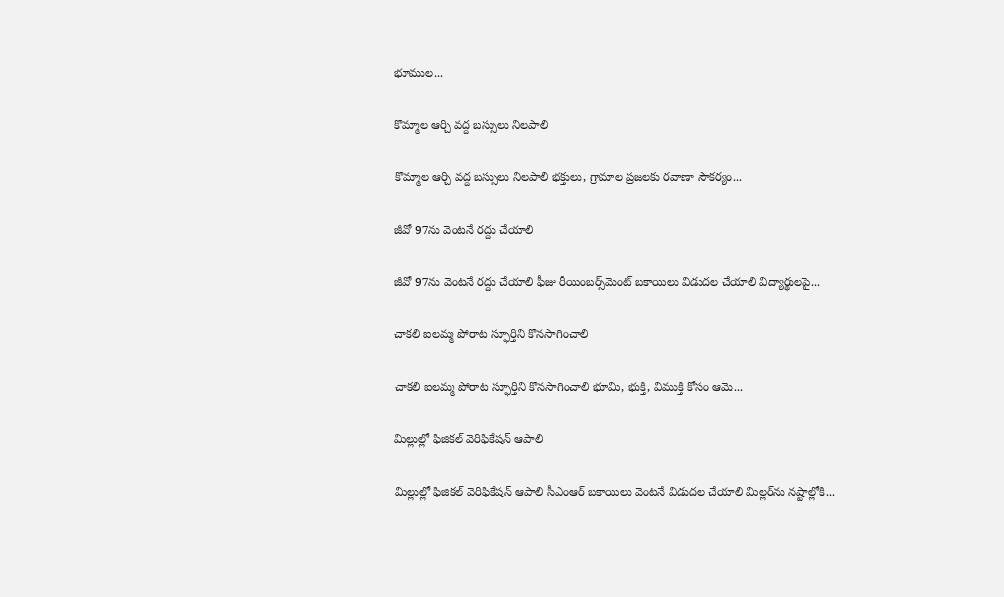భూముల...

కొమ్మాల ఆర్చి వద్ద బస్సులు నిలపాలి

కొమ్మాల ఆర్చి వద్ద బస్సులు నిలపాలి భక్తులు, గ్రామాల ప్రజలకు రవాణా సౌకర్యం...

జీవో 97ను వెంటనే రద్దు చేయాలి

జీవో 97ను వెంటనే రద్దు చేయాలి ఫీజు రీయింబర్స్‌మెంట్‌ బకాయిలు విడుదల చేయాలి విద్యార్థులపై...

చాకలి ఐలమ్మ పోరాట స్ఫూర్తిని కొనసాగించాలి

చాకలి ఐలమ్మ పోరాట స్ఫూర్తిని కొనసాగించాలి భూమి, భుక్తి, విముక్తి కోసం ఆమె...

మిల్లుల్లో ఫిజికల్‌ వెరిఫికేషన్ ఆపాలి

మిల్లుల్లో ఫిజికల్‌ వెరిఫికేషన్ ఆపాలి సీఎంఆర్‌ బకాయిలు వెంటనే విడుదల చేయాలి మిల్లర్‌ను నష్టాల్లోకి...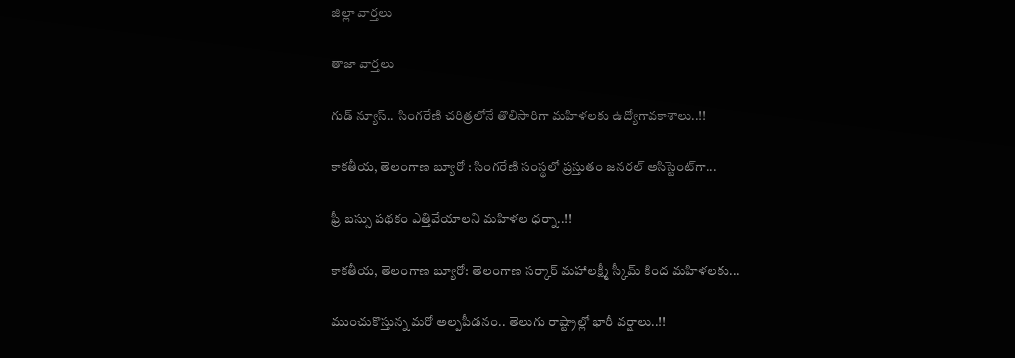జిల్లా వార్త‌లు

తాజా వార్త‌లు

గుడ్ న్యూస్.. సింగరేణి చరిత్రలోనే తొలిసారిగా మ‌హిళ‌ల‌కు ఉద్యోగావ‌కాశాలు..!!

కాక‌తీయ‌, తెలంగాణ బ్యూరో : సింగరేణి సంస్థలో ప్రస్తుతం జనరల్ అసిస్టెంట్‌గా...

ఫ్రీ బస్సు పథకం ఎత్తివేయాలని మహిళల ధర్నా..!!

కాకతీయ, తెలంగాణ బ్యూరో: తెలంగాణ సర్కార్ మహాలక్ష్మీ స్కీమ్ కింద మహిళలకు...

ముంచుకొస్తున్న మరో అల్పపీడనం.. తెలుగు రాష్ట్రాల్లో భారీ వర్షాలు..!!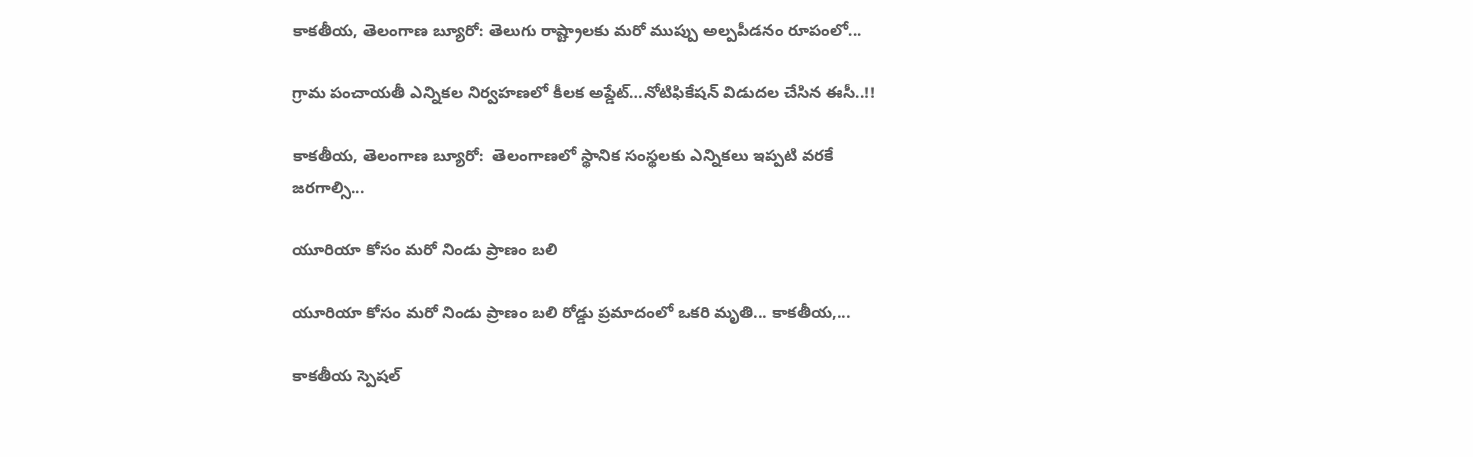కాకతీయ, తెలంగాణ బ్యూరో: తెలుగు రాష్ట్రాలకు మరో ముప్పు అల్పపీడనం రూపంలో...

గ్రామ పంచాయ‌తీ ఎన్నిక‌ల నిర్వ‌హ‌ణ‌లో కీల‌క అప్డేట్‌…నోటిఫికేషన్ విడుదల చేసిన ఈసీ..!!

కాకతీయ, తెలంగాణ బ్యూరో:  తెలంగాణలో స్థానిక సంస్థలకు ఎన్నికలు ఇప్పటి వరకే జరగాల్సి...

యూరియా కోసం మరో నిండు ప్రాణం బలి

యూరియా కోసం మరో నిండు ప్రాణం బలి రోడ్డు ప్రమాదంలో ఒకరి మృతి... కాకతీయ,...

కాక‌తీయ స్పెష‌ల్‌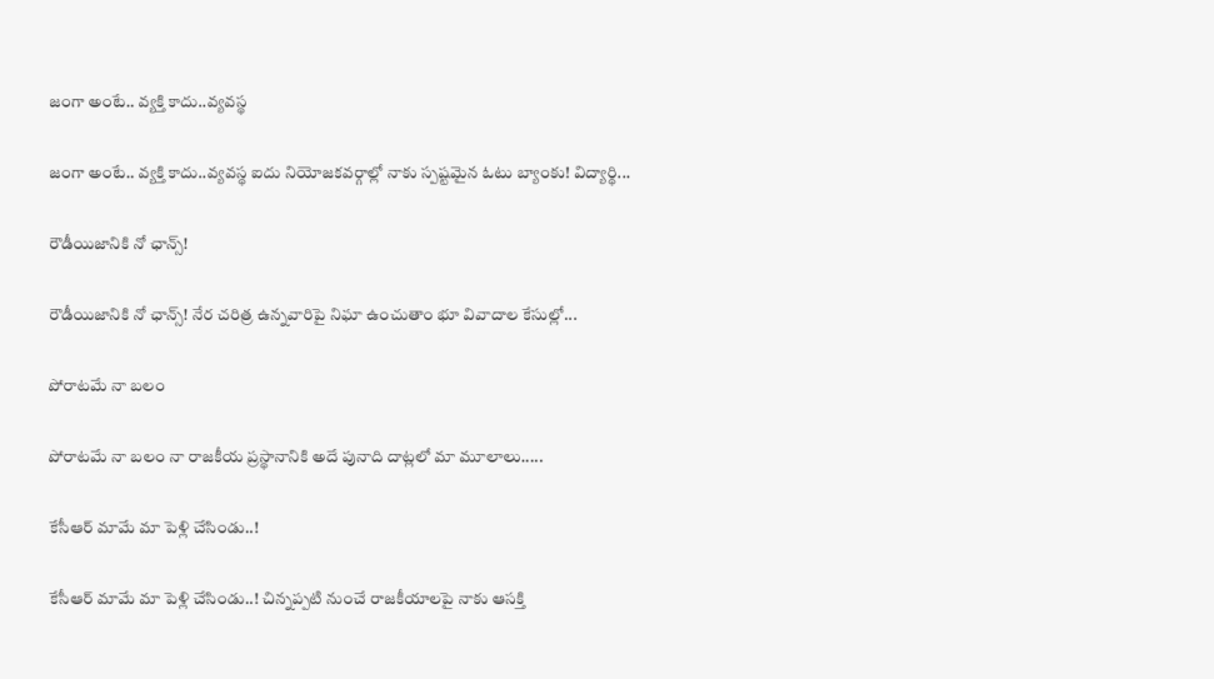జంగా అంటే.. వ్య‌క్తి కాదు..వ్య‌వస్థ‌

జంగా అంటే.. వ్య‌క్తి కాదు..వ్య‌వస్థ‌ ఐదు నియోజ‌క‌వ‌ర్గాల్లో నాకు స్ప‌ష్ట‌మైన ఓటు బ్యాంకు! విద్యార్థి...

రౌడీయిజానికి నో ఛాన్స్‌!

రౌడీయిజానికి నో ఛాన్స్‌! నేర చరిత్ర ఉన్న‌వారిపై నిఘా ఉంచుతాం భూ వివాదాల కేసుల్లో...

పోరాటమే నా బలం

పోరాటమే నా బలం నా రాజకీయ ప్రస్థానానికి అదే పునాది దాట్లలో మా మూలాలు.....

కేసీఆర్‌ మామే మా పెళ్లి చేసిండు..!

కేసీఆర్‌ మామే మా పెళ్లి చేసిండు..! చిన్నప్ప‌టి నుంచే రాజకీయాలపై నాకు ఆసక్తి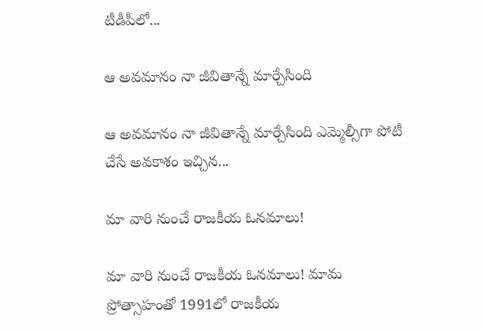టీడీపీలో...

ఆ అవమానం నా జీవితాన్నే మార్చేసింది

ఆ అవమానం నా జీవితాన్నే మార్చేసింది ఎమ్మెల్సీగా పోటీ చేసే అవ‌కాశం ఇచ్చిన...

మా వారి నుంచే రాజకీయ ఓనమాలు!

మా వారి నుంచే రాజకీయ ఓనమాలు! మామ ప్రోత్సాహంతో 1991లో రాజకీయ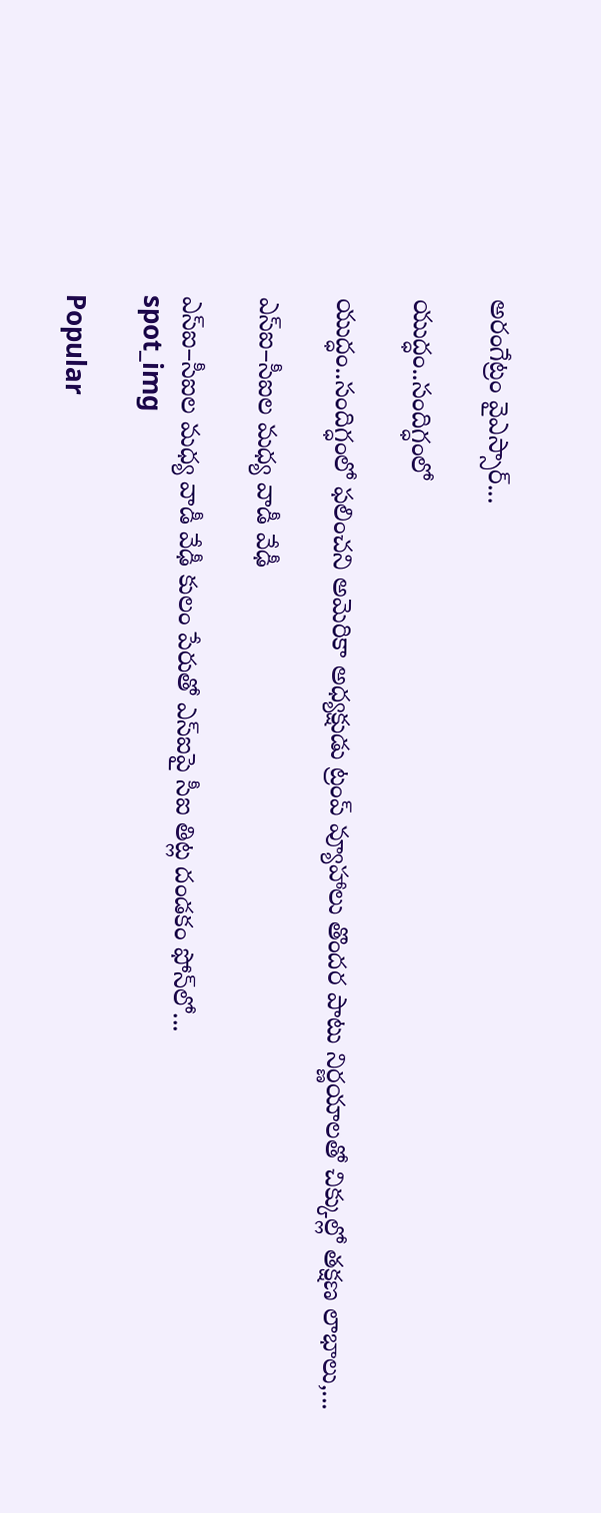అరంగేట్రం వైఎస్సార్‌...

యుద్ధం..సందిగ్ధంలో

యుద్ధం..సందిగ్ధంలో ఫ‌లించని అమెరికా అధ్య‌క్షుడు ట్రంప్ వ్యూహాలు తొంద‌ర పాటు నిర్ణ‌యాల‌తో చిక్కుల్లో తక్షణ లాభాలు,...

ఎస్ఐ–సీఐల మ‌ధ్య వాడీ వేఢీ

ఎస్ఐ–సీఐల మ‌ధ్య వాడీ వేఢీ కులం పేరుతో ఎస్ఐపై సీఐ తిట్ల దండ‌కం ఫోన్‌లో...
spot_img

Popular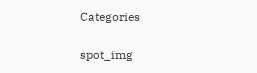Categories

spot_img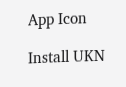App Icon

Install UKN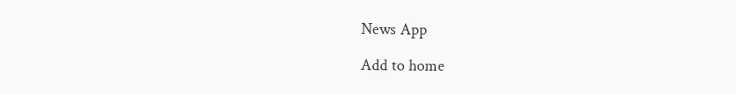News App

Add to home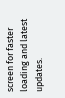screen for faster loading and latest updates.